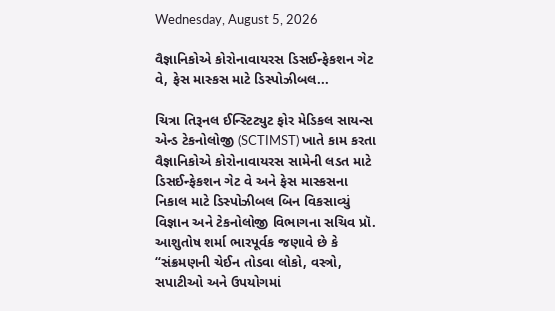Wednesday, August 5, 2026

વૈજ્ઞાનિકોએ કોરોનાવાયરસ ડિસઈન્ફેકશન ગેટ વે, ફેસ માસ્કસ માટે ડિસ્પોઝીબલ...

ચિત્રા તિરૂનલ ઈન્સ્ટિટ્યુટ ફોર મેડિકલ સાયન્સ એન્ડ ટેકનોલોજી (SCTIMST) ખાતે કામ કરતા વૈજ્ઞાનિકોએ કોરોનાવાયરસ સામેની લડત માટે ડિસઈન્ફેકશન ગેટ વે અને ફેસ માસ્કસના નિકાલ માટે ડિસ્પોઝીબલ બિન વિકસાવ્યું વિજ્ઞાન અને ટેકનોલોજી વિભાગના સચિવ પ્રૉ. આશુતોષ શર્મા ભારપૂર્વક જણાવે છે કે “સંક્રમણની ચેઈન તોડવા લોકો, વસ્ત્રો, સપાટીઓ અને ઉપયોગમાં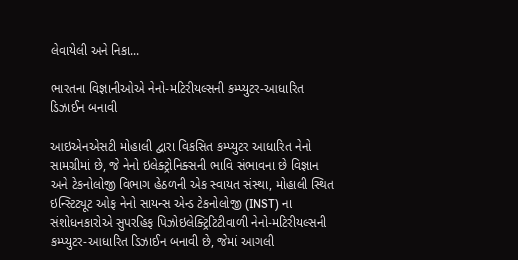લેવાયેલી અને નિકા...

ભારતના વિજ્ઞાનીઓએ નેનો-મટિરીયલ્સની કમ્પ્યુટર-આધારિત ડિઝાઈન બનાવી

આઇએનએસટી મોહાલી દ્વારા વિકસિત કમ્પ્યુટર આધારિત નેનો સામગ્રીમાં છે, જે નેનો ઇલેક્ટ્રોનિક્સની ભાવિ સંભાવના છે વિજ્ઞાન અને ટેકનોલોજી વિભાગ હેઠળની એક સ્વાયત સંસ્થા, મોહાલી સ્થિત ઇન્સ્ટિટ્યૂટ ઓફ નેનો સાયન્સ એન્ડ ટેકનોલોજી (INST) ના સંશોધનકારોએ સુપરહિફ પિઝોઇલેક્ટ્રિટિટીવાળી નેનો-મટિરીયલ્સની કમ્પ્યુટર-આધારિત ડિઝાઈન બનાવી છે, જેમાં આગલી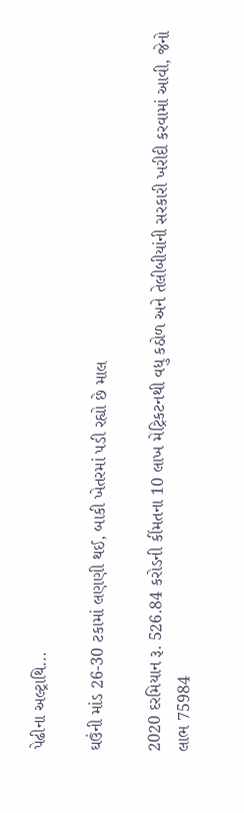પેઢીના અલ્ટ્રાથિ...

ઘઉંની માંડ 26-30 ટકામાં લણણી થઈ, બાકી ખેતરમાં પડી રહ્યો છે માલ

2020 દરમિયાન રૂ. 526.84 કરોડની કીંમતના 10 લાખ મેટ્રિકટનથી વધુ કઠોળ અને તેલીબીયાંની સરકારી ખરીદી કરવામાં આવી, જેનો લાભ 75984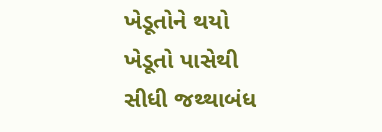ખેડૂતોને થયો ખેડૂતો પાસેથી સીધી જથ્થાબંધ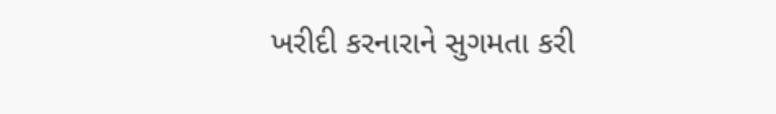ખરીદી કરનારાને સુગમતા કરી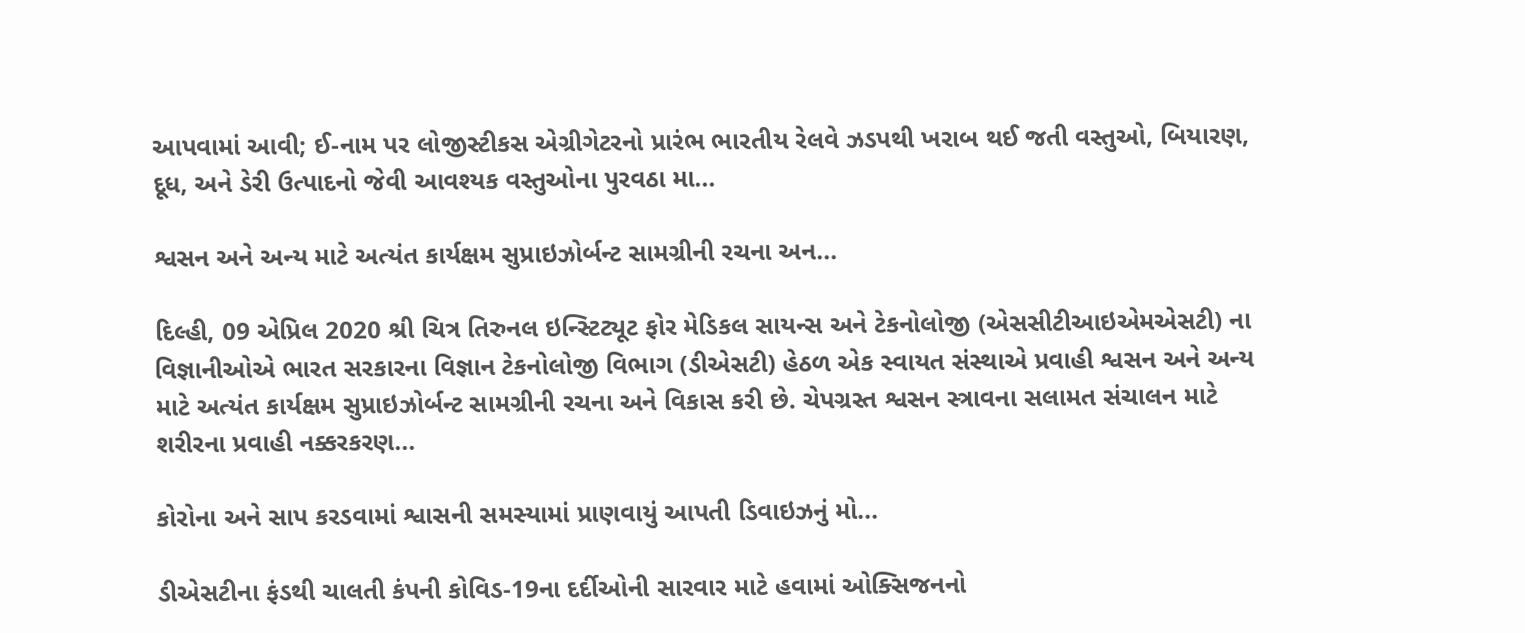આપવામાં આવી; ઈ-નામ પર લોજીસ્ટીકસ એગ્રીગેટરનો પ્રારંભ ભારતીય રેલવે ઝડપથી ખરાબ થઈ જતી વસ્તુઓ, બિયારણ, દૂધ, અને ડેરી ઉત્પાદનો જેવી આવશ્યક વસ્તુઓના પુરવઠા મા...

શ્વસન અને અન્ય માટે અત્યંત કાર્યક્ષમ સુપ્રાઇઝોર્બન્ટ સામગ્રીની રચના અન...

દિલ્હી, 09 એપ્રિલ 2020 શ્રી ચિત્ર તિરુનલ ઇન્સ્ટિટ્યૂટ ફોર મેડિકલ સાયન્સ અને ટેકનોલોજી (એસસીટીઆઇએમએસટી) ના વિજ્ઞાનીઓએ ભારત સરકારના વિજ્ઞાન ટેકનોલોજી વિભાગ (ડીએસટી) હેઠળ એક સ્વાયત સંસ્થાએ પ્રવાહી શ્વસન અને અન્ય માટે અત્યંત કાર્યક્ષમ સુપ્રાઇઝોર્બન્ટ સામગ્રીની રચના અને વિકાસ કરી છે. ચેપગ્રસ્ત શ્વસન સ્ત્રાવના સલામત સંચાલન માટે શરીરના પ્રવાહી નક્કરકરણ...

કોરોના અને સાપ કરડવામાં શ્વાસની સમસ્યામાં પ્રાણવાયું આપતી ડિવાઇઝનું મો...

ડીએસટીના ફંડથી ચાલતી કંપની કોવિડ-19ના દર્દીઓની સારવાર માટે હવામાં ઓક્સિજનનો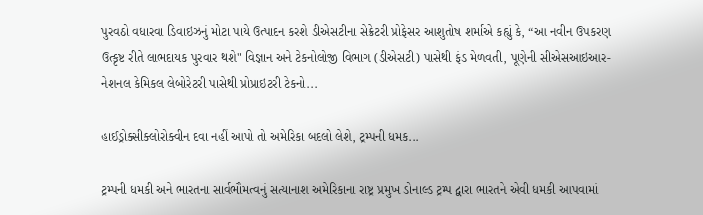પુરવઠો વધારવા ડિવાઇઝનું મોટા પાયે ઉત્પાદન કરશે ડીએસટીના સેક્રેટરી પ્રોફેસર આશુતોષ શર્માએ કહ્યું કે, “આ નવીન ઉપકરણ ઉત્કૃષ્ટ રીતે લાભદાયક પુરવાર થશે" વિજ્ઞાન અને ટેકનોલોજી વિભાગ (ડીએસટી) પાસેથી ફંડ મેળવતી, પૂણેની સીએસઆઇઆર-નેશનલ કેમિકલ લેબોરેટરી પાસેથી પ્રોપ્રાઇટરી ટેકનો...

હાઈડ્રોક્સીક્લોરોક્વીન દવા નહીં આપો તો અમેરિકા બદલો લેશે, ટ્રમ્પની ધમક...

ટ્રમ્પની ધમકી અને ભારતના સાર્વભૌમત્વનું સત્યાનાશ અમેરિકાના રાષ્ટ્ર પ્રમુખ ડોનાલ્ડ ટ્રમ્પ દ્વારા ભારતને એવી ધમકી આપવામાં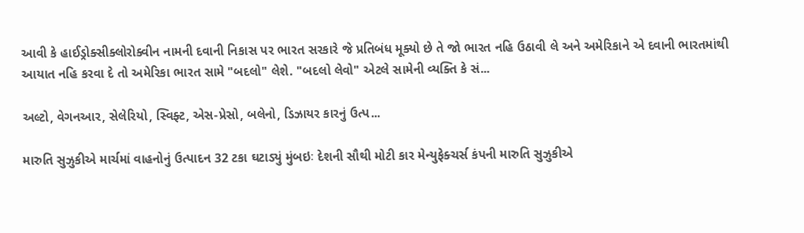આવી કે હાઈડ્રોક્સીક્લોરોક્વીન નામની દવાની નિકાસ પર ભારત સરકારે જે પ્રતિબંધ મૂક્યો છે તે જો ભારત નહિ ઉઠાવી લે અને અમેરિકાને એ દવાની ભારતમાંથી આયાત નહિ કરવા દે તો અમેરિકા ભારત સામે "બદલો" લેશે. "બદલો લેવો" એટલે સામેની વ્યક્તિ કે સં...

અલ્ટો, વેગનઆર, સેલેરિયો, સ્વિફ્ટ, એસ-પ્રેસો, બલેનો, ડિઝાયર કારનું ઉત્પ...

મારુતિ સુઝુકીએ માર્ચમાં વાહનોનું ઉત્પાદન 32 ટકા ઘટાડ્યું મુંબઇઃ દેશની સૌથી મોટી કાર મેન્યુફેક્ચર્સ કંપની મારુતિ સુઝુકીએ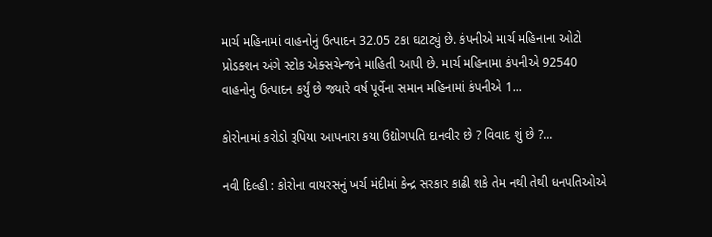માર્ચ મહિનામાં વાહનોનું ઉત્પાદન 32.05 ટકા ઘટાટ્યું છે. કંપનીએ માર્ચ મહિનાના ઓટો પ્રોડક્શન અંગે સ્ટોક એક્સચેન્જને માહિતી આપી છે. માર્ચ મહિનામા કંપનીએ 92540 વાહનોનુ ઉત્પાદન કર્યું છે જ્યારે વર્ષ પૂર્વેના સમાન મહિનામાં કંપનીએ 1...

કોરોનામાં કરોડો રૂપિયા આપનારા કયા ઉદ્યોગપતિ દાનવીર છે ? વિવાદ શું છે ?...

નવી દિલ્હી : કોરોના વાયરસનું ખર્ચ મંદીમાં કેન્દ્ર સરકાર કાઢી શકે તેમ નથી તેથી ધનપતિઓએ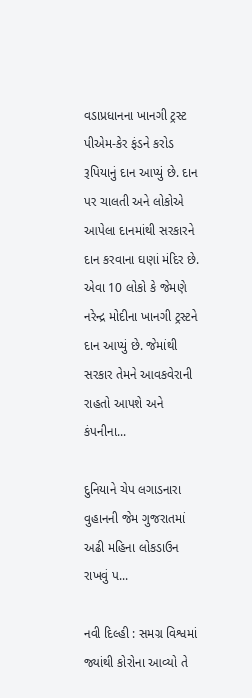વડાપ્રધાનના ખાનગી ટ્રસ્ટ પીએમ-કેર ફંડને કરોડ રૂપિયાનું દાન આપ્યું છે. દાન પર ચાલતી અને લોકોએ આપેલા દાનમાંથી સરકારને દાન કરવાના ઘણાં મંદિર છે. એવા 10 લોકો કે જેમણે નરેન્દ્ર મોદીના ખાનગી ટ્રસ્ટને દાન આપ્યું છે. જેમાંથી સરકાર તેમને આવકવેરાની રાહતો આપશે અને કંપનીના...

દુનિયાને ચેપ લગાડનારા વુહાનની જેમ ગુજરાતમાં અઢી મહિના લોકડાઉન રાખવું પ...

નવી દિલ્હી : સમગ્ર વિશ્વમાં જ્યાંથી કોરોના આવ્યો તે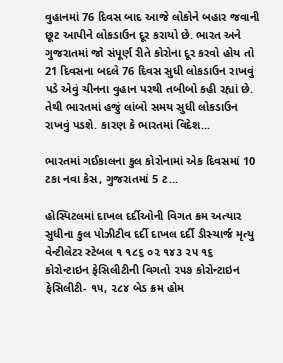વુહાનમાં 76 દિવસ બાદ આજે લોકોને બહાર જવાની છૂટ આપીને લોકડાઉન દૂર કરાયો છે. ભારત અને ગુજરાતમાં જો સંપૂર્ણ રીતે કોરોના દૂર કરવો હોય તો 21 દિવસના બદલે 76 દિવસ સુધી લોકડાઉન રાખવું પડે એવું ચીનના વુહાન પરથી તબીબો કહી રહ્યાં છે. તેથી ભારતમાં હજું લાંબો સમય સુધી લોકડાઉન રાખવું પડશે. કારણ કે ભારતમાં વિદેશ...

ભારતમાં ગઈકાલના કુલ કોરોનામાં એક દિવસમાં 10 ટકા નવા કેસ, ગુજરાતમાં 5 ટ...

હોસ્પિટલમાં દાખલ દર્દીઓની વિગત ક્રમ અત્યાર સુધીના કુલ પોઝીટીવ દર્દી દાખલ દર્દી ડીસ્ચાર્જ મૃત્યુ વેન્ટીલેટર સ્ટેબલ ૧ ૧૮૬ ૦૨ ૧૪૩ ૨૫ ૧૬   કોરોન્ટાઇન ફેસિલીટીની વિગતો ૨૫૭ કોરોન્ટાઇન ફેસિલીટી- ૧૫, ૨૮૪ બેડ ક્રમ હોમ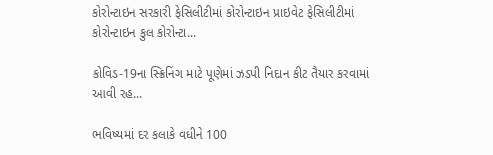કોરોન્ટાઇન સરકારી ફેસિલીટીમાં કોરોન્ટાઇન પ્રાઇવેટ ફેસિલીટીમાં કોરોન્ટાઇન કુલ કોરોન્ટા...

કોવિડ-19ના સ્ક્રિનિંગ માટે પૂણેમાં ઝડપી નિદાન કીટ તૈયાર કરવામાં આવી રહ...

ભવિષ્યમાં દર કલાકે વધીને 100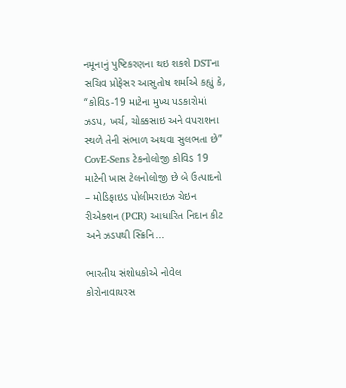નમૂનાનું પુષ્ટિકરણના થઇ શકશે DSTના સચિવ પ્રોફેસર આસુતોષ શર્માએ કહ્યું કે, “કોવિડ-19 માટેના મુખ્ય પડકારોમાં ઝડપ, ખર્ચ, ચોક્કસાઇ અને વપરાશના સ્થળે તેની સંભાળ અથવા સુલભતા છે” CovE-Sens ટેકનોલોજી કોવિડ 19 માટેની ખાસ ટેલનોલોજી છે બે ઉત્પાદનો – મોડિફાઇડ પોલીમરાઇઝ ચેઇન રીએક્શન (PCR) આધારિત નિદાન કીટ અને ઝડપથી સ્ક્રિનિ...

ભારતીય સંશોધકોએ નોવેલ કોરોનાવાયરસ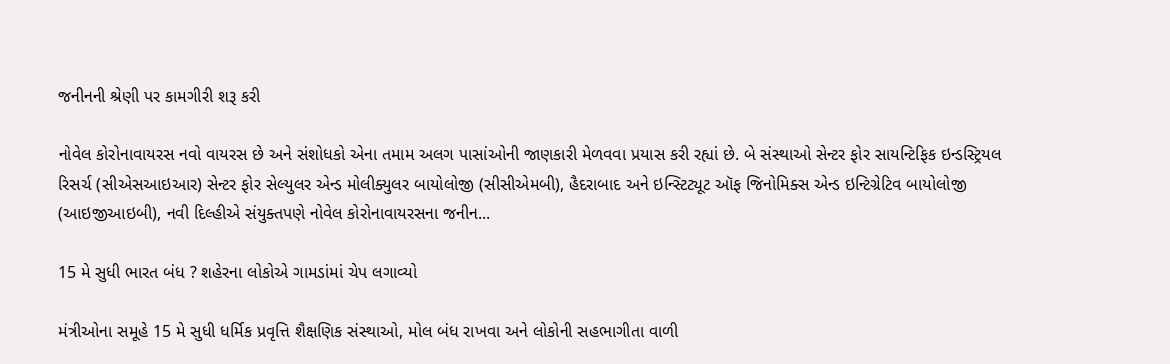જનીનની શ્રેણી પર કામગીરી શરૂ કરી

નોવેલ કોરોનાવાયરસ નવો વાયરસ છે અને સંશોધકો એના તમામ અલગ પાસાંઓની જાણકારી મેળવવા પ્રયાસ કરી રહ્યાં છે. બે સંસ્થાઓ સેન્ટર ફોર સાયન્ટિફિક ઇન્ડસ્ટ્રિયલ રિસર્ચ (સીએસઆઇઆર) સેન્ટર ફોર સેલ્યુલર એન્ડ મોલીક્યુલર બાયોલોજી (સીસીએમબી), હૈદરાબાદ અને ઇન્સ્ટિટ્યૂટ ઑફ જિનોમિક્સ એન્ડ ઇન્ટિગ્રેટિવ બાયોલોજી (આઇજીઆઇબી), નવી દિલ્હીએ સંયુક્તપણે નોવેલ કોરોનાવાયરસના જનીન...

15 મે સુધી ભારત બંધ ? શહેરના લોકોએ ગામડાંમાં ચેપ લગાવ્યો

મંત્રીઓના સમૂહે 15 મે સુધી ધર્મિક પ્રવૃત્તિ શૈક્ષણિક સંસ્થાઓ, મોલ બંધ રાખવા અને લોકોની સહભાગીતા વાળી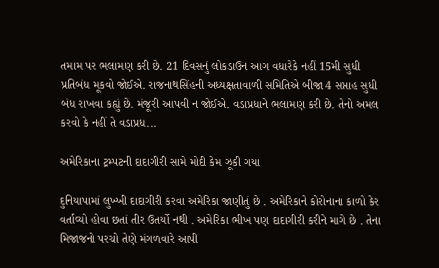તમામ પર ભલામણ કરી છે. 21 દિવસનું લોકડાઉન આગ વધારેકે નહીં 15મી સુધી પ્રતિબંધ મૂકવો જોઈએ. રાજનાથસિંહની અધ્યક્ષતાવાળી સમિતિએ બીજા 4 સપ્તાહ સુધી બંધ રાખવા કહ્યું છે. મંજૂરી આપવી ન જોઈએ. વડાપ્રધાને ભલામણ કરી છે. તેનો અમલ કરવો કે નહીં તે વડાપ્રધ...

અમેરિકાના ટ્રમ્પટની દાદાગીરી સામે મોદી કેમ ઝૂકી ગયા

દુનિયાપામાં લુખ્ખી દાદાગીરી કરવા અમેરિકા જાણીતું છે . અમેરિકાને કોરોનાના કાળો કેર વર્તાવ્યો હોવા છતાં તીર ઉતર્યો નથી . અમેરિકા ભીખ પણ દાદાગીરી કરીને માગે છે . તેના મિજાજનો પરચો તેણે મંગળવારે આપી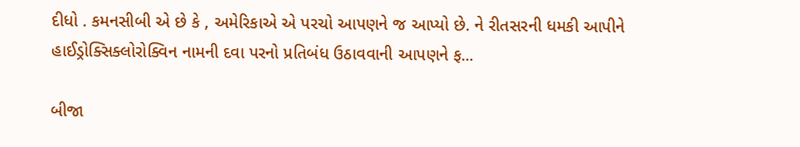દીધો . કમનસીબી એ છે કે , અમેરિકાએ એ પરચો આપણને જ આપ્યો છે. ને રીતસરની ધમકી આપીને હાઈડ્રોક્સિક્લોરોક્વિન નામની દવા પરનો પ્રતિબંધ ઉઠાવવાની આપણને ફ...

બીજા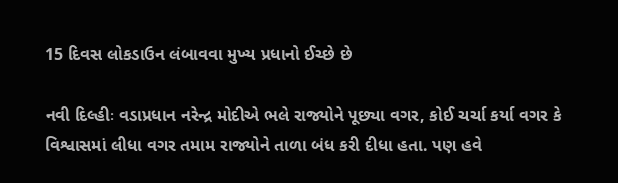15 દિવસ લોકડાઉન લંબાવવા મુખ્ય પ્રધાનો ઈચ્છે છે

નવી દિલ્હીઃ વડાપ્રધાન નરેન્દ્ર મોદીએ ભલે રાજ્યોને પૂછ્યા વગર, કોઈ ચર્ચા કર્યા વગર કે વિશ્વાસમાં લીધા વગર તમામ રાજ્યોને તાળા બંધ કરી દીધા હતા. પણ હવે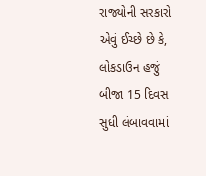રાજ્યોની સરકારો એવું ઈચ્છે છે કે, લોકડાઉન હજું બીજા 15 દિવસ સુધી લંબાવવામાં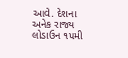આવે. દેશના અનેક રાજ્ય લોડાઉન ૧૫મી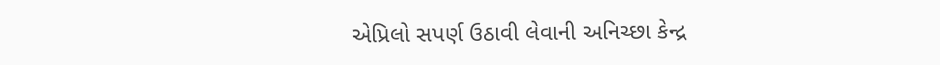એપ્રિલો સપર્ણ ઉઠાવી લેવાની અનિચ્છા કેન્દ્ર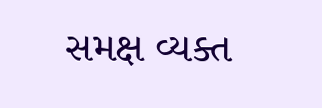સમક્ષ વ્યક્ત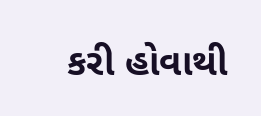કરી હોવાથી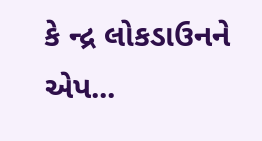કે ન્દ્ર લોકડાઉનને એપ...